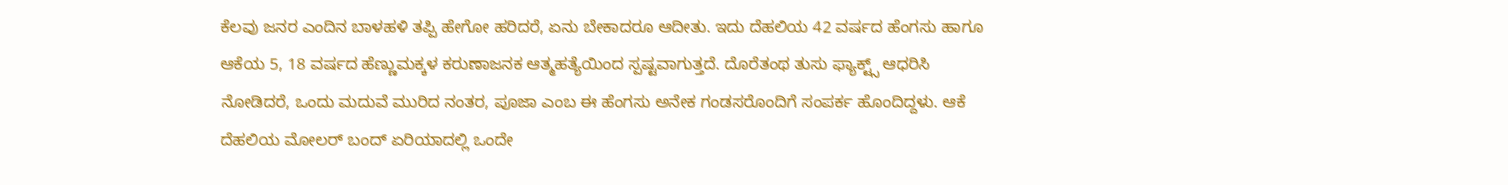ಕೆಲವು ಜನರ ಎಂದಿನ ಬಾಳಹಳಿ ತಪ್ಪಿ ಹೇಗೋ ಹರಿದರೆ, ಏನು ಬೇಕಾದರೂ ಆದೀತು. ಇದು ದೆಹಲಿಯ 42 ವರ್ಷದ ಹೆಂಗಸು ಹಾಗೂ ಆಕೆಯ 5, 18 ವರ್ಷದ ಹೆಣ್ಣುಮಕ್ಕಳ ಕರುಣಾಜನಕ ಆತ್ಮಹತ್ಯೆಯಿಂದ ಸ್ಪಷ್ಟವಾಗುತ್ತದೆ. ದೊರೆತಂಥ ತುಸು ಫ್ಯಾಕ್ಟ್ಸ್ ಆಧರಿಸಿ ನೋಡಿದರೆ, ಒಂದು ಮದುವೆ ಮುರಿದ ನಂತರ, ಪೂಜಾ ಎಂಬ ಈ ಹೆಂಗಸು ಅನೇಕ ಗಂಡಸರೊಂದಿಗೆ ಸಂಪರ್ಕ ಹೊಂದಿದ್ದಳು. ಆಕೆ ದೆಹಲಿಯ ಮೋಲರ್‌ ಬಂದ್‌ ಏರಿಯಾದಲ್ಲಿ ಒಂದೇ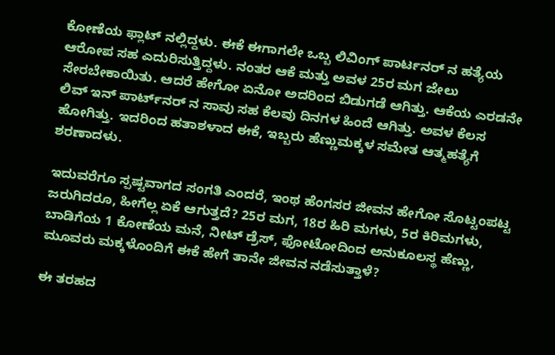ಕೋಣೆಯ ಫ್ಲಾಟ್‌ ನಲ್ಲಿದ್ದಳು. ಈಕೆ ಈಗಾಗಲೇ ಒಬ್ಬ ಲಿವಿಂಗ್‌ ಪಾರ್ಟನರ್‌ ನ ಹತ್ಯೆಯ ಆರೋಪ ಸಹ ಎದುರಿಸುತ್ತಿದ್ದಳು. ನಂತರ ಆಕೆ ಮತ್ತು ಅವಳ 25ರ ಮಗ ಜೇಲು ಸೇರಬೇಕಾಯಿತು. ಆದರೆ ಹೇಗೋ ಏನೋ ಅದರಿಂದ ಬಿಡುಗಡೆ ಆಗಿತ್ತು. ಆಕೆಯ ಎರಡನೇ ಲಿವ್ ಇನ್‌ ಪಾರ್ಟ್‌ನರ್‌ ನ ಸಾವು ಸಹ ಕೆಲವು ದಿನಗಳ ಹಿಂದೆ ಆಗಿತ್ತು. ಅವಳ ಕೆಲಸ ಹೋಗಿತ್ತು. ಇದರಿಂದ ಹತಾಶಳಾದ ಈಕೆ, ಇಬ್ಬರು ಹೆಣ್ಣುಮಕ್ಕಳ ಸಮೇತ ಆತ್ಮಹತ್ಯೆಗೆ ಶರಣಾದಳು.

ಇದುವರೆಗೂ ಸ್ಪಷ್ಟವಾಗದ ಸಂಗತಿ ಎಂದರೆ, ಇಂಥ ಹೆಂಗಸರ ಜೀವನ ಹೇಗೋ ಸೊಟ್ಟಂಪಟ್ಟ ಜರುಗಿದರೂ, ಹೀಗೆಲ್ಲ ಏಕೆ ಆಗುತ್ತದೆ? 25ರ ಮಗ, 18ರ ಹಿರಿ ಮಗಳು, 5ರ ಕಿರಿಮಗಳು, ಬಾಡಿಗೆಯ 1 ಕೋಣೆಯ ಮನೆ, ನೀಟ್‌ ಡ್ರೆಸ್‌, ಫೋಟೋದಿಂದ ಅನುಕೂಲಸ್ಥ ಹೆಣ್ಣು, ಮೂವರು ಮಕ್ಕಳೊಂದಿಗೆ ಈಕೆ ಹೇಗೆ ತಾನೇ ಜೀವನ ನಡೆಸುತ್ತಾಳೆ?

ಈ ತರಹದ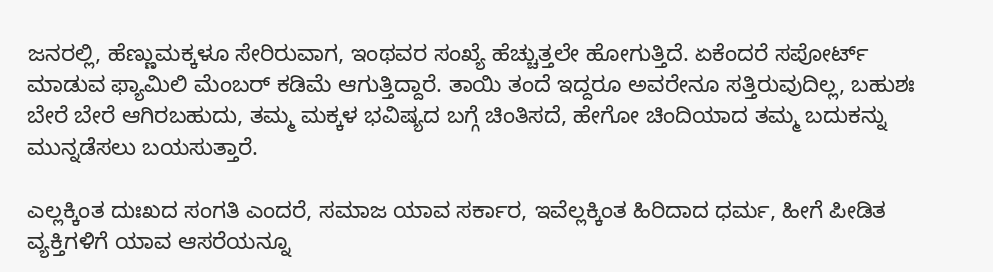ಜನರಲ್ಲಿ, ಹೆಣ್ಣುಮಕ್ಕಳೂ ಸೇರಿರುವಾಗ, ಇಂಥವರ ಸಂಖ್ಯೆ ಹೆಚ್ಚುತ್ತಲೇ ಹೋಗುತ್ತಿದೆ. ಏಕೆಂದರೆ ಸಪೋರ್ಟ್‌ ಮಾಡುವ ಫ್ಯಾಮಿಲಿ ಮೆಂಬರ್‌ ಕಡಿಮೆ ಆಗುತ್ತಿದ್ದಾರೆ. ತಾಯಿ ತಂದೆ ಇದ್ದರೂ ಅವರೇನೂ ಸತ್ತಿರುವುದಿಲ್ಲ, ಬಹುಶಃ ಬೇರೆ ಬೇರೆ ಆಗಿರಬಹುದು, ತಮ್ಮ ಮಕ್ಕಳ ಭವಿಷ್ಯದ ಬಗ್ಗೆ ಚಿಂತಿಸದೆ, ಹೇಗೋ ಚಿಂದಿಯಾದ ತಮ್ಮ ಬದುಕನ್ನು ಮುನ್ನಡೆಸಲು ಬಯಸುತ್ತಾರೆ.

ಎಲ್ಲಕ್ಕಿಂತ ದುಃಖದ ಸಂಗತಿ ಎಂದರೆ, ಸಮಾಜ ಯಾವ ಸರ್ಕಾರ, ಇವೆಲ್ಲಕ್ಕಿಂತ ಹಿರಿದಾದ ಧರ್ಮ, ಹೀಗೆ ಪೀಡಿತ ವ್ಯಕ್ತಿಗಳಿಗೆ ಯಾವ ಆಸರೆಯನ್ನೂ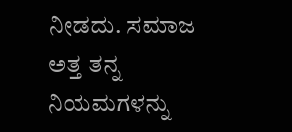ನೀಡದು. ಸಮಾಜ ಅತ್ತ ತನ್ನ ನಿಯಮಗಳನ್ನು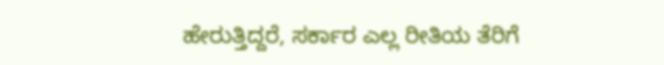ಹೇರುತ್ತಿದ್ದರೆ, ಸರ್ಕಾರ ಎಲ್ಲ ರೀತಿಯ ತೆರಿಗೆ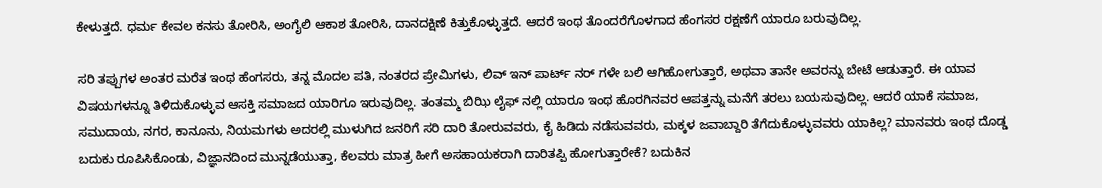ಕೇಳುತ್ತದೆ. ಧರ್ಮ ಕೇವಲ ಕನಸು ತೋರಿಸಿ, ಅಂಗೈಲಿ ಆಕಾಶ ತೋರಿಸಿ, ದಾನದಕ್ಷಿಣೆ ಕಿತ್ತುಕೊಳ್ಳುತ್ತದೆ. ಆದರೆ ಇಂಥ ತೊಂದರೆಗೊಳಗಾದ ಹೆಂಗಸರ ರಕ್ಷಣೆಗೆ ಯಾರೂ ಬರುವುದಿಲ್ಲ.

ಸರಿ ತಪ್ಪುಗಳ ಅಂತರ ಮರೆತ ಇಂಥ ಹೆಂಗಸರು, ತನ್ನ ಮೊದಲ ಪತಿ, ನಂತರದ ಪ್ರೇಮಿಗಳು, ಲಿವ್ ‌ಇನ್‌ ಪಾರ್ಟ್‌ ನರ್‌ ಗಳೇ ಬಲಿ ಆಗಿಹೋಗುತ್ತಾರೆ, ಅಥವಾ ತಾನೇ ಅವರನ್ನು ಬೇಟೆ ಆಡುತ್ತಾರೆ. ಈ ಯಾವ ವಿಷಯಗಳನ್ನೂ ತಿಳಿದುಕೊಳ್ಳುವ ಆಸಕ್ತಿ ಸಮಾಜದ ಯಾರಿಗೂ ಇರುವುದಿಲ್ಲ. ತಂತಮ್ಮ ಬಿಝಿ ಲೈಫ್‌ ನಲ್ಲಿ ಯಾರೂ ಇಂಥ ಹೊರಗಿನವರ ಆಪತ್ತನ್ನು ಮನೆಗೆ ತರಲು ಬಯಸುವುದಿಲ್ಲ. ಆದರೆ ಯಾಕೆ ಸಮಾಜ, ಸಮುದಾಯ, ನಗರ, ಕಾನೂನು, ನಿಯಮಗಳು ಅದರಲ್ಲಿ ಮುಳುಗಿದ ಜನರಿಗೆ ಸರಿ ದಾರಿ ತೋರುವವರು, ಕೈ ಹಿಡಿದು ನಡೆಸುವವರು, ಮಕ್ಕಳ ಜವಾಬ್ದಾರಿ ತೆಗೆದುಕೊಳ್ಳುವವರು ಯಾಕಿಲ್ಲ? ಮಾನವರು ಇಂಥ ದೊಡ್ಡ ಬದುಕು ರೂಪಿಸಿಕೊಂಡು, ವಿಜ್ಞಾನದಿಂದ ಮುನ್ನಡೆಯುತ್ತಾ, ಕೆಲವರು ಮಾತ್ರ ಹೀಗೆ ಅಸಹಾಯಕರಾಗಿ ದಾರಿತಪ್ಪಿ ಹೋಗುತ್ತಾರೇಕೆ? ಬದುಕಿನ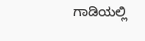ಗಾಡಿಯಲ್ಲಿ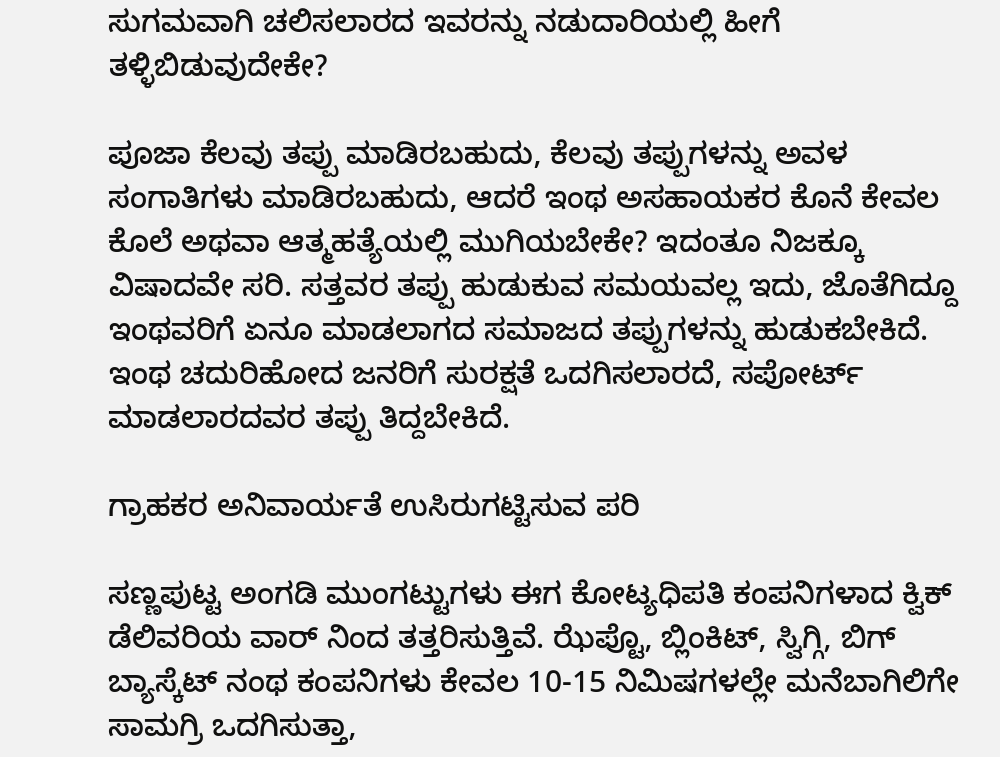ಸುಗಮವಾಗಿ ಚಲಿಸಲಾರದ ಇವರನ್ನು ನಡುದಾರಿಯಲ್ಲಿ ಹೀಗೆ ತಳ್ಳಿಬಿಡುವುದೇಕೇ?

ಪೂಜಾ ಕೆಲವು ತಪ್ಪು ಮಾಡಿರಬಹುದು, ಕೆಲವು ತಪ್ಪುಗಳನ್ನು ಅವಳ ಸಂಗಾತಿಗಳು ಮಾಡಿರಬಹುದು, ಆದರೆ ಇಂಥ ಅಸಹಾಯಕರ ಕೊನೆ ಕೇವಲ ಕೊಲೆ ಅಥವಾ ಆತ್ಮಹತ್ಯೆಯಲ್ಲಿ ಮುಗಿಯಬೇಕೇ? ಇದಂತೂ ನಿಜಕ್ಕೂ ವಿಷಾದವೇ ಸರಿ. ಸತ್ತವರ ತಪ್ಪು ಹುಡುಕುವ ಸಮಯವಲ್ಲ ಇದು, ಜೊತೆಗಿದ್ದೂ ಇಂಥವರಿಗೆ ಏನೂ ಮಾಡಲಾಗದ ಸಮಾಜದ ತಪ್ಪುಗಳನ್ನು ಹುಡುಕಬೇಕಿದೆ. ಇಂಥ ಚದುರಿಹೋದ ಜನರಿಗೆ ಸುರಕ್ಷತೆ ಒದಗಿಸಲಾರದೆ, ಸಪೋರ್ಟ್‌ ಮಾಡಲಾರದವರ ತಪ್ಪು ತಿದ್ದಬೇಕಿದೆ.

ಗ್ರಾಹಕರ ಅನಿವಾರ್ಯತೆ ಉಸಿರುಗಟ್ಟಿಸುವ ಪರಿ

ಸಣ್ಣಪುಟ್ಟ ಅಂಗಡಿ ಮುಂಗಟ್ಟುಗಳು ಈಗ ಕೋಟ್ಯಧಿಪತಿ ಕಂಪನಿಗಳಾದ ಕ್ವಿಕ್‌ ಡೆಲಿವರಿಯ ವಾರ್‌ ನಿಂದ ತತ್ತರಿಸುತ್ತಿವೆ. ಝೆಪ್ಟೊ, ಬ್ಲಿಂಕಿಟ್‌, ಸ್ವಿಗ್ಗಿ, ಬಿಗ್‌ ಬ್ಯಾಸ್ಕೆಟ್‌ ನಂಥ ಕಂಪನಿಗಳು ಕೇವಲ 10-15 ನಿಮಿಷಗಳಲ್ಲೇ ಮನೆಬಾಗಿಲಿಗೇ ಸಾಮಗ್ರಿ ಒದಗಿಸುತ್ತಾ,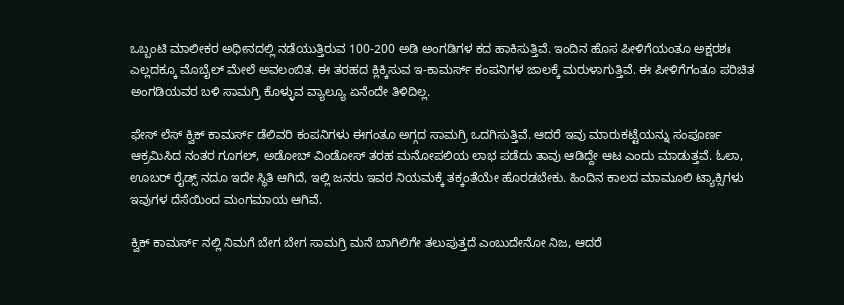ಒಬ್ಬಂಟಿ ಮಾಲೀಕರ ಅಧೀನದಲ್ಲಿ ನಡೆಯುತ್ತಿರುವ 100-200 ಅಡಿ ಅಂಗಡಿಗಳ ಕದ ಹಾಕಿಸುತ್ತಿವೆ. ಇಂದಿನ ಹೊಸ ಪೀಳಿಗೆಯಂತೂ ಅಕ್ಷರಶಃ ಎಲ್ಲದಕ್ಕೂ ಮೊಬೈಲ್ ‌ಮೇಲೆ ಅವಲಂಬಿತ. ಈ ತರಹದ ಕ್ಲಿಕ್ಕಿಸುವ ಇ-ಕಾಮರ್ಸ್‌ ಕಂಪನಿಗಳ ಜಾಲಕ್ಕೆ ಮರುಳಾಗುತ್ತಿವೆ. ಈ ಪೀಳಿಗೆಗಂತೂ ಪರಿಚಿತ ಅಂಗಡಿಯವರ ಬಳಿ ಸಾಮಗ್ರಿ ಕೊಳ್ಳುವ ವ್ಯಾಲ್ಯೂ ಏನೆಂದೇ ತಿಳಿದಿಲ್ಲ.

ಫೇಸ್‌ ಲೆಸ್‌ ಕ್ವಿಕ್‌ ಕಾಮರ್ಸ್‌ ಡೆಲಿವರಿ ಕಂಪನಿಗಳು ಈಗಂತೂ ಅಗ್ಗದ ಸಾಮಗ್ರಿ ಒದಗಿಸುತ್ತಿವೆ. ಆದರೆ ಇವು ಮಾರುಕಟ್ಟೆಯನ್ನು ಸಂಪೂರ್ಣ ಆಕ್ರಮಿಸಿದ ನಂತರ ಗೂಗಲ್, ಅಡೋಬ್ ವಿಂಡೋಸ್‌ ತರಹ ಮನೋಪಲಿಯ ಲಾಭ ಪಡೆದು ತಾವು ಆಡಿದ್ದೇ ಆಟ ಎಂದು ಮಾಡುತ್ತವೆ. ಓಲಾ, ಊಬರ್‌ ರೈಡ್ಸ್ ನದೂ ಇದೇ ಸ್ಥಿತಿ ಆಗಿದೆ, ಇಲ್ಲಿ ಜನರು ಇವರ ನಿಯಮಕ್ಕೆ ತಕ್ಕಂತೆಯೇ ಹೊರಡಬೇಕು. ಹಿಂದಿನ ಕಾಲದ ಮಾಮೂಲಿ ಟ್ಯಾಕ್ಸಿಗಳು ಇವುಗಳ ದೆಸೆಯಿಂದ ಮಂಗಮಾಯ ಆಗಿವೆ.

ಕ್ವಿಕ್‌ ಕಾಮರ್ಸ್‌ ನಲ್ಲಿ ನಿಮಗೆ ಬೇಗ ಬೇಗ ಸಾಮಗ್ರಿ ಮನೆ ಬಾಗಿಲಿಗೇ ತಲುಪುತ್ತದೆ ಎಂಬುದೇನೋ ನಿಜ, ಆದರೆ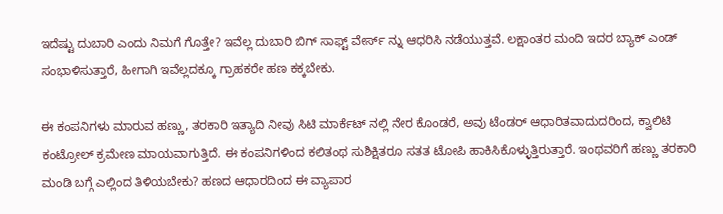ಇದೆಷ್ಟು ದುಬಾರಿ ಎಂದು ನಿಮಗೆ ಗೊತ್ತೇ? ಇವೆಲ್ಲ ದುಬಾರಿ ಬಿಗ್‌ ಸಾಫ್ಟ್ ವೇರ್ಸ್‌ ನ್ನು ಆಧರಿಸಿ ನಡೆಯುತ್ತವೆ. ಲಕ್ಷಾಂತರ ಮಂದಿ ಇದರ ಬ್ಯಾಕ್‌ ಎಂಡ್‌ ಸಂಭಾಳಿಸುತ್ತಾರೆ, ಹೀಗಾಗಿ ಇವೆಲ್ಲದಕ್ಕೂ ಗ್ರಾಹಕರೇ ಹಣ ಕಕ್ಕಬೇಕು.

ಈ ಕಂಪನಿಗಳು ಮಾರುವ ಹಣ್ಣು, ತರಕಾರಿ ಇತ್ಯಾದಿ ನೀವು ಸಿಟಿ ಮಾರ್ಕೆಟ್‌ ನಲ್ಲಿ ನೇರ ಕೊಂಡರೆ, ಅವು ಟೆಂಡರ್ ಆಧಾರಿತವಾದುದರಿಂದ, ಕ್ವಾಲಿಟಿ ಕಂಟ್ರೋಲ್ ಕ್ರಮೇಣ ಮಾಯವಾಗುತ್ತಿದೆ. ಈ ಕಂಪನಿಗಳಿಂದ ಕಲಿತಂಥ ಸುಶಿಕ್ಷಿತರೂ ಸತತ ಟೋಪಿ ಹಾಕಿಸಿಕೊಳ್ಳುತ್ತಿರುತ್ತಾರೆ. ಇಂಥವರಿಗೆ ಹಣ್ಣು ತರಕಾರಿ ಮಂಡಿ ಬಗ್ಗೆ ಎಲ್ಲಿಂದ ತಿಳಿಯಬೇಕು? ಹಣದ ಆಧಾರದಿಂದ ಈ ವ್ಯಾಪಾರ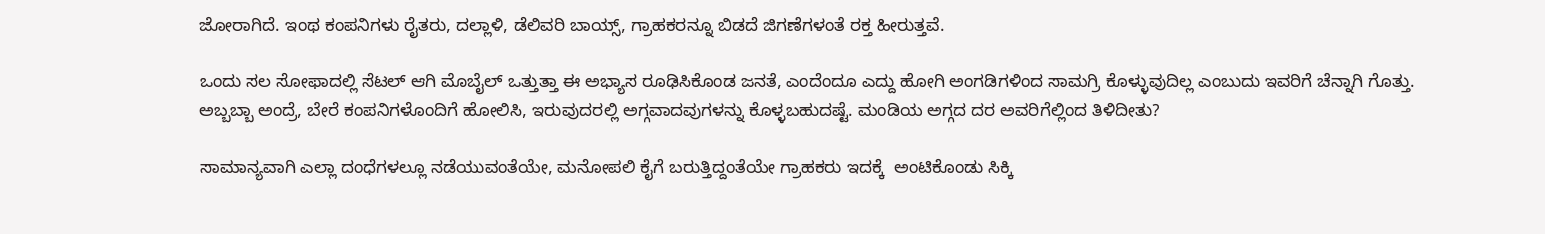ಜೋರಾಗಿದೆ. ಇಂಥ ಕಂಪನಿಗಳು ರೈತರು, ದಲ್ಲಾಳಿ, ಡೆಲಿವರಿ ಬಾಯ್ಸ್, ಗ್ರಾಹಕರನ್ನೂ ಬಿಡದೆ ಜಿಗಣೆಗಳಂತೆ ರಕ್ತ ಹೀರುತ್ತವೆ.

ಒಂದು ಸಲ ಸೋಫಾದಲ್ಲಿ ಸೆಟಲ್ ಆಗಿ ಮೊಬೈಲ್ ಒತ್ತುತ್ತಾ ಈ ಅಭ್ಯಾಸ ರೂಢಿಸಿಕೊಂಡ ಜನತೆ, ಎಂದೆಂದೂ ಎದ್ದು ಹೋಗಿ ಅಂಗಡಿಗಳಿಂದ ಸಾಮಗ್ರಿ ಕೊಳ್ಳುವುದಿಲ್ಲ ಎಂಬುದು ಇವರಿಗೆ ಚೆನ್ನಾಗಿ ಗೊತ್ತು. ಅಬ್ಬಬ್ಬಾ ಅಂದ್ರೆ, ಬೇರೆ ಕಂಪನಿಗಳೊಂದಿಗೆ ಹೋಲಿಸಿ, ಇರುವುದರಲ್ಲಿ ಅಗ್ಗವಾದವುಗಳನ್ನು ಕೊಳ್ಳಬಹುದಷ್ಟೆ. ಮಂಡಿಯ ಅಗ್ಗದ ದರ ಅವರಿಗೆಲ್ಲಿಂದ ತಿಳಿದೀತು?

ಸಾಮಾನ್ಯವಾಗಿ ಎಲ್ಲಾ ದಂಧೆಗಳಲ್ಲೂ ನಡೆಯುವಂತೆಯೇ, ಮನೋಪಲಿ ಕೈಗೆ ಬರುತ್ತಿದ್ದಂತೆಯೇ ಗ್ರಾಹಕರು ಇದಕ್ಕೆ  ಅಂಟಿಕೊಂಡು ಸಿಕ್ಕಿ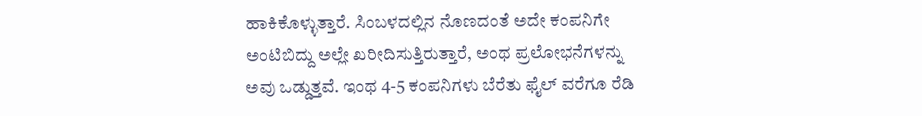ಹಾಕಿಕೊಳ್ಳುತ್ತಾರೆ. ಸಿಂಬಳದಲ್ಲಿನ ನೊಣದಂತೆ ಅದೇ ಕಂಪನಿಗೇ ಅಂಟಿಬಿದ್ದು ಅಲ್ಲೇ ಖರೀದಿಸುತ್ತಿರುತ್ತಾರೆ, ಅಂಥ ಪ್ರಲೋಭನೆಗಳನ್ನು ಅವು ಒಡ್ಡುತ್ತವೆ. ಇಂಥ 4-5 ಕಂಪನಿಗಳು ಬೆರೆತು ಫೈಲ್ ವ‌ರೆಗೂ ರೆಡಿ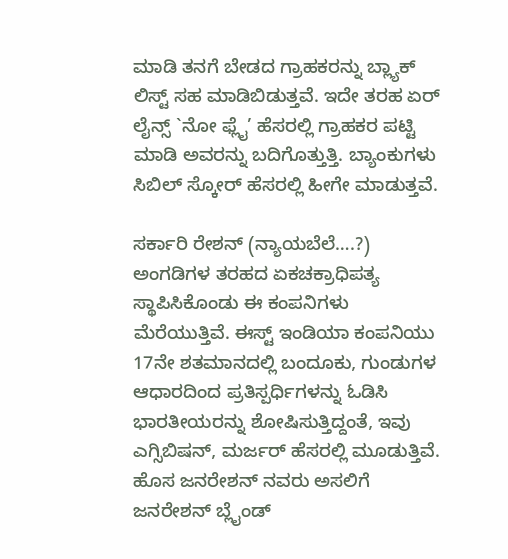ಮಾಡಿ ತನಗೆ ಬೇಡದ ಗ್ರಾಹಕರನ್ನು ಬ್ಲ್ಯಾಕ್‌ ಲಿಸ್ಟ್ ಸಹ ಮಾಡಿಬಿಡುತ್ತವೆ. ಇದೇ ತರಹ ಏರ್‌ ಲೈನ್ಸ್ `ನೋ ಫ್ಲೈ’ ಹೆಸರಲ್ಲಿ ಗ್ರಾಹಕರ ಪಟ್ಟಿ ಮಾಡಿ ಅವರನ್ನು ಬದಿಗೊತ್ತುತ್ತಿ. ಬ್ಯಾಂಕುಗಳು ಸಿಬಿಲ್ ಸ್ಕೋರ್‌ ಹೆಸರಲ್ಲಿ ಹೀಗೇ ಮಾಡುತ್ತವೆ.

ಸರ್ಕಾರಿ ರೇಶನ್‌ (ನ್ಯಾಯಬೆಲೆ….?) ಅಂಗಡಿಗಳ ತರಹದ ಏಕಚಕ್ರಾಧಿಪತ್ಯ ಸ್ಥಾಪಿಸಿಕೊಂಡು ಈ ಕಂಪನಿಗಳು ಮೆರೆಯುತ್ತಿವೆ. ಈಸ್ಟ್ ಇಂಡಿಯಾ ಕಂಪನಿಯು 17ನೇ ಶತಮಾನದಲ್ಲಿ ಬಂದೂಕು, ಗುಂಡುಗಳ ಆಧಾರದಿಂದ ಪ್ರತಿಸ್ಪರ್ಧಿಗಳನ್ನು ಓಡಿಸಿ ಭಾರತೀಯರನ್ನು ಶೋಷಿಸುತ್ತಿದ್ದಂತೆ, ಇವು ಎಗ್ಸಿಬಿಷನ್‌, ಮರ್ಜರ್‌ ಹೆಸರಲ್ಲಿ ಮೂಡುತ್ತಿವೆ. ಹೊಸ ಜನರೇಶನ್‌ ನವರು ಅಸಲಿಗೆ ಜನರೇಶನ್‌ ಬ್ಲೈಂಡ್‌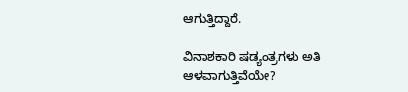ಆಗುತ್ತಿದ್ದಾರೆ.

ವಿನಾಶಕಾರಿ ಷಡ್ಯಂತ್ರಗಳು ಅತಿ ಆಳವಾಗುತ್ತಿವೆಯೇ?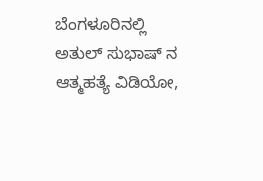ಬೆಂಗಳೂರಿನಲ್ಲಿ ಅತುಲ್ ‌ಸುಭಾಷ್‌ ನ ಆತ್ಮಹತ್ಯೆ ವಿಡಿಯೋ,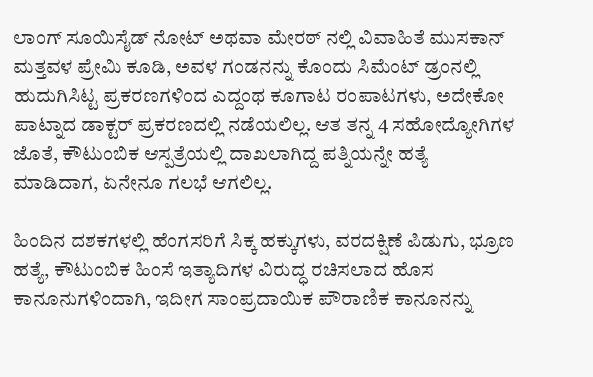ಲಾಂಗ್‌ ಸೂಯಿಸೈಡ್‌ ನೋಟ್‌ ಅಥವಾ ಮೇರಠ್‌ ನಲ್ಲಿ ವಿವಾಹಿತೆ ಮುಸಕಾನ್‌ ಮತ್ತವಳ ಪ್ರೇಮಿ ಕೂಡಿ, ಅವಳ ಗಂಡನನ್ನು ಕೊಂದು ಸಿಮೆಂಟ್‌ ಡ್ರಂನಲ್ಲಿ ಹುದುಗಿಸಿಟ್ಟ ಪ್ರಕರಣಗಳಿಂದ ಎದ್ದಂಥ ಕೂಗಾಟ ರಂಪಾಟಗಳು, ಅದೇಕೋ ಪಾಟ್ನಾದ ಡಾಕ್ಟರ್‌ ಪ್ರಕರಣದಲ್ಲಿ ನಡೆಯಲಿಲ್ಲ. ಆತ ತನ್ನ 4 ಸಹೋದ್ಯೋಗಿಗಳ ಜೊತೆ, ಕೌಟುಂಬಿಕ ಆಸ್ಪತ್ರೆಯಲ್ಲಿ ದಾಖಲಾಗಿದ್ದ ಪತ್ನಿಯನ್ನೇ ಹತ್ಯೆ ಮಾಡಿದಾಗ, ಏನೇನೂ ಗಲಭೆ ಆಗಲಿಲ್ಲ.

ಹಿಂದಿನ ದಶಕಗಳಲ್ಲಿ ಹೆಂಗಸರಿಗೆ ಸಿಕ್ಕ ಹಕ್ಕುಗಳು, ವರದಕ್ಷಿಣೆ ಪಿಡುಗು, ಭ್ರೂಣ ಹತ್ಯೆ, ಕೌಟುಂಬಿಕ ಹಿಂಸೆ ಇತ್ಯಾದಿಗಳ ವಿರುದ್ಧ ರಚಿಸಲಾದ ಹೊಸ ಕಾನೂನುಗಳಿಂದಾಗಿ, ಇದೀಗ ಸಾಂಪ್ರದಾಯಿಕ ಪೌರಾಣಿಕ ಕಾನೂನನ್ನು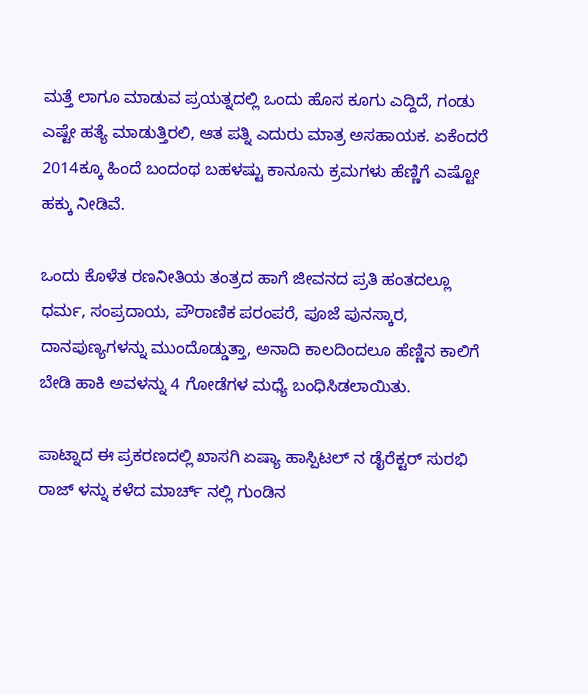ಮತ್ತೆ ಲಾಗೂ ಮಾಡುವ ಪ್ರಯತ್ನದಲ್ಲಿ ಒಂದು ಹೊಸ ಕೂಗು ಎದ್ದಿದೆ, ಗಂಡು ಎಷ್ಟೇ ಹತ್ಯೆ ಮಾಡುತ್ತಿರಲಿ, ಆತ ಪತ್ನಿ ಎದುರು ಮಾತ್ರ ಅಸಹಾಯಕ. ಏಕೆಂದರೆ 2014ಕ್ಕೂ ಹಿಂದೆ ಬಂದಂಥ ಬಹಳಷ್ಟು ಕಾನೂನು ಕ್ರಮಗಳು ಹೆಣ್ಣಿಗೆ ಎಷ್ಟೋ ಹಕ್ಕು ನೀಡಿವೆ.

ಒಂದು ಕೊಳೆತ ರಣನೀತಿಯ ತಂತ್ರದ ಹಾಗೆ ಜೀವನದ ಪ್ರತಿ ಹಂತದಲ್ಲೂ ಧರ್ಮ, ಸಂಪ್ರದಾಯ, ಪೌರಾಣಿಕ ಪರಂಪರೆ, ಪೂಜೆ ಪುನಸ್ಕಾರ, ದಾನಪುಣ್ಯಗಳನ್ನು ಮುಂದೊಡ್ಡುತ್ತಾ, ಅನಾದಿ ಕಾಲದಿಂದಲೂ ಹೆಣ್ಣಿನ ಕಾಲಿಗೆ ಬೇಡಿ ಹಾಕಿ ಅವಳನ್ನು 4 ಗೋಡೆಗಳ ಮಧ್ಯೆ ಬಂಧಿಸಿಡಲಾಯಿತು.

ಪಾಟ್ನಾದ ಈ ಪ್ರಕರಣದಲ್ಲಿ ಖಾಸಗಿ ಏಷ್ಯಾ ಹಾಸ್ಪಿಟಲ್ ನ ಡೈರೆಕ್ಟರ್‌ ಸುರಭಿ ರಾಜ್‌ ಳನ್ನು ಕಳೆದ ಮಾರ್ಚ್‌ ನಲ್ಲಿ ಗುಂಡಿನ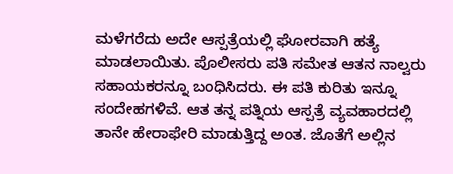ಮಳೆಗರೆದು ಅದೇ ಆಸ್ಪತ್ರೆಯಲ್ಲಿ ಘೋರವಾಗಿ ಹತ್ಯೆ ಮಾಡಲಾಯಿತು. ಪೊಲೀಸರು ಪತಿ ಸಮೇತ ಆತನ ನಾಲ್ವರು ಸಹಾಯಕರನ್ನೂ ಬಂಧಿಸಿದರು. ಈ ಪತಿ ಕುರಿತು ಇನ್ನೂ ಸಂದೇಹಗಳಿವೆ. ಆತ ತನ್ನ ಪತ್ನಿಯ ಆಸ್ಪತ್ರೆ ವ್ಯವಹಾರದಲ್ಲಿ ತಾನೇ ಹೇರಾಫೇರಿ ಮಾಡುತ್ತಿದ್ದ ಅಂತ. ಜೊತೆಗೆ ಅಲ್ಲಿನ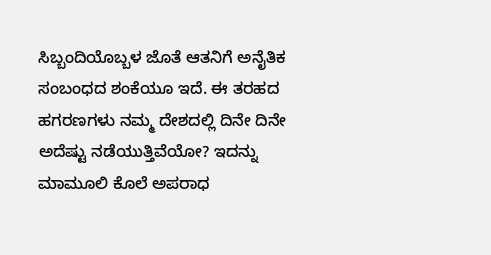ಸಿಬ್ಬಂದಿಯೊಬ್ಬಳ ಜೊತೆ ಆತನಿಗೆ ಅನೈತಿಕ ಸಂಬಂಧದ ಶಂಕೆಯೂ ಇದೆ. ಈ ತರಹದ ಹಗರಣಗಳು ನಮ್ಮ ದೇಶದಲ್ಲಿ ದಿನೇ ದಿನೇ ಅದೆಷ್ಟು ನಡೆಯುತ್ತಿವೆಯೋ? ಇದನ್ನು ಮಾಮೂಲಿ ಕೊಲೆ ಅಪರಾಧ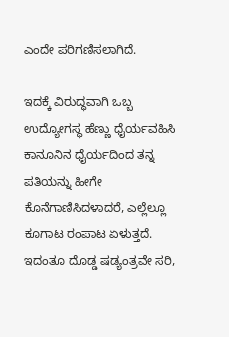ಎಂದೇ ಪರಿಗಣಿಸಲಾಗಿದೆ.

ಇದಕ್ಕೆ ವಿರುದ್ಧವಾಗಿ ಒಬ್ಬ ಉದ್ಯೋಗಸ್ಥ ಹೆಣ್ಣು ಧೈರ್ಯವಹಿಸಿ ಕಾನೂನಿನ ಧೈರ್ಯದಿಂದ ತನ್ನ ಪತಿಯನ್ನು ಹೀಗೇ ಕೊನೆಗಾಣಿಸಿದಳಾದರೆ, ಎಲ್ಲೆಲ್ಲೂ ಕೂಗಾಟ ರಂಪಾಟ ಏಳುತ್ತದೆ. ಇದಂತೂ ದೊಡ್ಡ ಷಡ್ಯಂತ್ರವೇ ಸರಿ,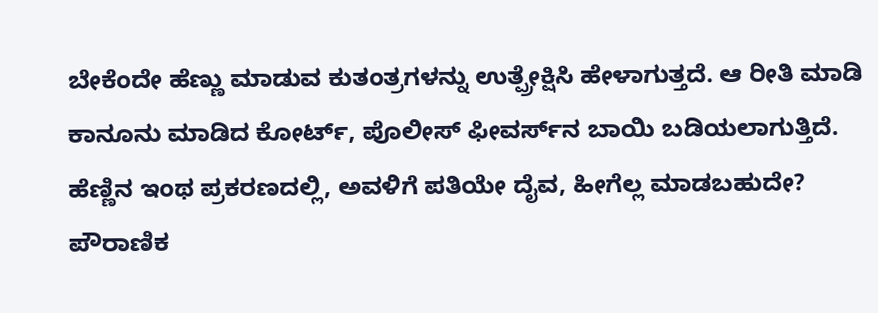ಬೇಕೆಂದೇ ಹೆಣ್ಣು ಮಾಡುವ ಕುತಂತ್ರಗಳನ್ನು ಉತ್ಪ್ರೇಕ್ಷಿಸಿ ಹೇಳಾಗುತ್ತದೆ. ಆ ರೀತಿ ಮಾಡಿ ಕಾನೂನು ಮಾಡಿದ ಕೋರ್ಟ್‌, ಪೊಲೀಸ್‌ ಫೀವರ್ಸ್‌ನ ಬಾಯಿ ಬಡಿಯಲಾಗುತ್ತಿದೆ. ಹೆಣ್ಣಿನ ಇಂಥ ಪ್ರಕರಣದಲ್ಲಿ, ಅವಳಿಗೆ ಪತಿಯೇ ದೈವ, ಹೀಗೆಲ್ಲ ಮಾಡಬಹುದೇ? ಪೌರಾಣಿಕ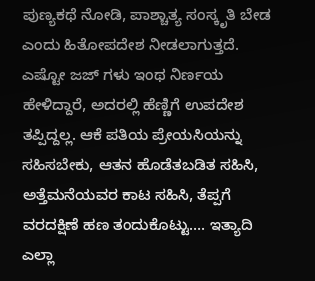ಪುಣ್ಯಕಥೆ ನೋಡಿ, ಪಾಶ್ಚಾತ್ಯ ಸಂಸ್ಕೃತಿ ಬೇಡ ಎಂದು ಹಿತೋಪದೇಶ ನೀಡಲಾಗುತ್ತದೆ. ಎಷ್ಟೋ ಜಜ್‌ ಗಳು ಇಂಥ ನಿರ್ಣಯ ಹೇಳಿದ್ದಾರೆ, ಅದರಲ್ಲಿ ಹೆಣ್ಣಿಗೆ ಉಪದೇಶ ತಪ್ಪಿದ್ದಲ್ಲ. ಆಕೆ ಪತಿಯ ಪ್ರೇಯಸಿಯನ್ನು ಸಹಿಸಬೇಕು, ಆತನ ಹೊಡೆತಬಡಿತ ಸಹಿಸಿ, ಅತ್ತೆಮನೆಯವರ ಕಾಟ ಸಹಿಸಿ, ತೆಪ್ಪಗೆ ವರದಕ್ಷಿಣೆ ಹಣ ತಂದುಕೊಟ್ಟು…. ಇತ್ಯಾದಿ ಎಲ್ಲಾ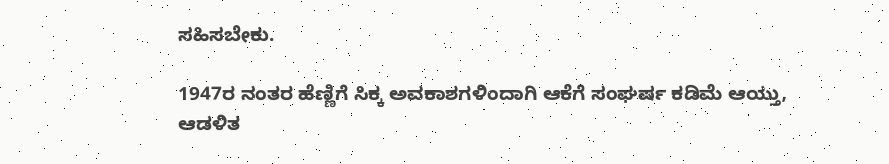ಸಹಿಸಬೇಕು.

1947ರ ನಂತರ ಹೆಣ್ಣಿಗೆ ಸಿಕ್ಕ ಅವಕಾಶಗಳಿಂದಾಗಿ ಆಕೆಗೆ ಸಂಘರ್ಷ ಕಡಿಮೆ ಆಯ್ತು, ಆಡಳಿತ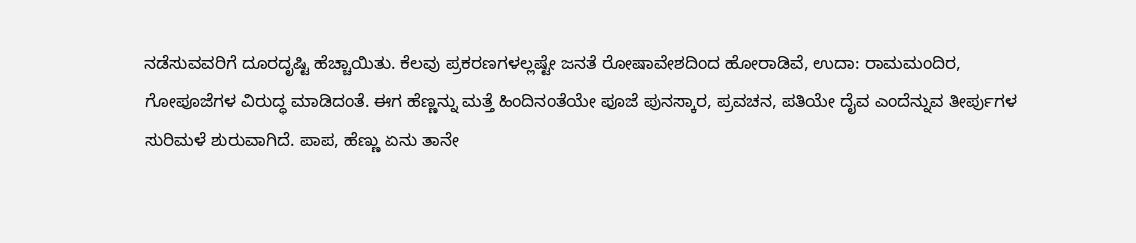ನಡೆಸುವವರಿಗೆ ದೂರದೃಷ್ಟಿ ಹೆಚ್ಚಾಯಿತು. ಕೆಲವು ಪ್ರಕರಣಗಳಲ್ಲಷ್ಟೇ ಜನತೆ ರೋಷಾವೇಶದಿಂದ ಹೋರಾಡಿವೆ, ಉದಾ: ರಾಮಮಂದಿರ, ಗೋಪೂಜೆಗಳ ವಿರುದ್ಧ ಮಾಡಿದಂತೆ. ಈಗ ಹೆಣ್ಣನ್ನು ಮತ್ತೆ ಹಿಂದಿನಂತೆಯೇ ಪೂಜೆ ಪುನಸ್ಕಾರ, ಪ್ರವಚನ, ಪತಿಯೇ ದೈವ ಎಂದೆನ್ನುವ ತೀರ್ಪುಗಳ ಸುರಿಮಳೆ ಶುರುವಾಗಿದೆ. ಪಾಪ, ಹೆಣ್ಣು ಏನು ತಾನೇ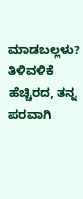ಮಾಡಬಲ್ಲಳು? ತಿಳಿವಳಿಕೆ ಹೆಚ್ಚಿರದ, ತನ್ನ ಪರವಾಗಿ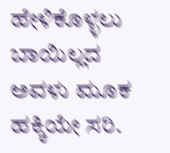ಹೇಳಿಕೊಳ್ಳಲು ಬಾಯಿಲ್ಲದ ಅವಳು ಮೂಕ ಹಕ್ಕಿಯೇ ಸರಿ.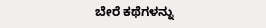ಬೇರೆ ಕಥೆಗಳನ್ನು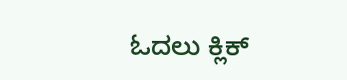ಓದಲು ಕ್ಲಿಕ್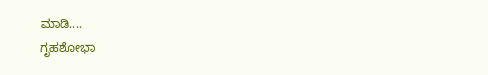ಮಾಡಿ....
ಗೃಹಶೋಭಾ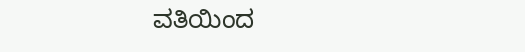ವತಿಯಿಂದ